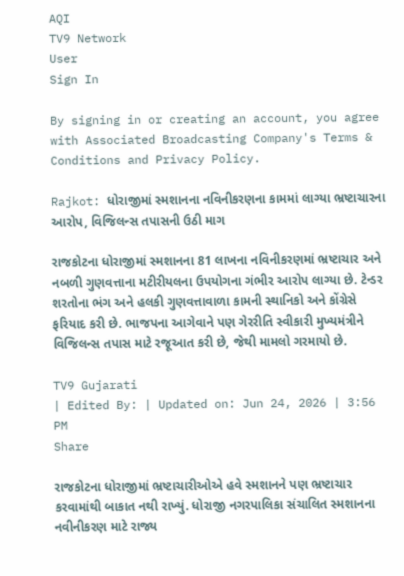AQI
TV9 Network
User
Sign In

By signing in or creating an account, you agree with Associated Broadcasting Company's Terms & Conditions and Privacy Policy.

Rajkot: ધોરાજીમાં સ્મશાનના નવિનીકરણના કામમાં લાગ્યા ભ્રષ્ટાચારના આરોપ, વિજિલન્સ તપાસની ઉઠી માગ

રાજકોટના ધોરાજીમાં સ્મશાનના 81 લાખના નવિનીકરણમાં ભ્રષ્ટાચાર અને નબળી ગુણવત્તાના મટીરીયલના ઉપયોગના ગંભીર આરોપ લાગ્યા છે. ટેન્ડર શરતોના ભંગ અને હલકી ગુણવત્તાવાળા કામની સ્થાનિકો અને કોંગ્રેસે ફરિયાદ કરી છે. ભાજપના આગેવાને પણ ગેરરીતિ સ્વીકારી મુખ્યમંત્રીને વિજિલન્સ તપાસ માટે રજૂઆત કરી છે, જેથી મામલો ગરમાયો છે.

TV9 Gujarati
| Edited By: | Updated on: Jun 24, 2026 | 3:56 PM
Share

રાજકોટના ધોરાજીમાં ભ્રષ્ટાચારીઓએ હવે સ્મશાનને પણ ભ્રષ્ટાચાર કરવામાંથી બાકાત નથી રાખ્યું. ધોરાજી નગરપાલિકા સંચાલિત સ્મશાનના નવીનીકરણ માટે રાજ્ય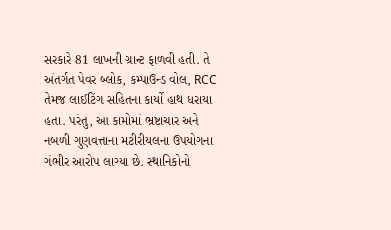સરકારે 81 લાખની ગ્રાન્ટ ફાળવી હતી. તે અંતર્ગત પેવર બ્લોક, કમ્પાઉન્ડ વોલ, RCC તેમજ લાઈટિંગ સહિતના કાર્યો હાથ ધરાયા હતા. પરંતુ, આ કામોમાં ભ્રષ્ટાચાર અને નબળી ગુણવત્તાના મટીરીયલના ઉપયોગના ગંભીર આરોપ લાગ્યા છે. સ્થાનિકોનો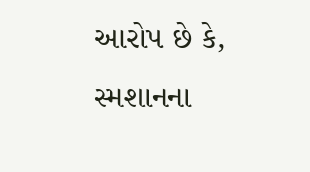આરોપ છે કે, સ્મશાનના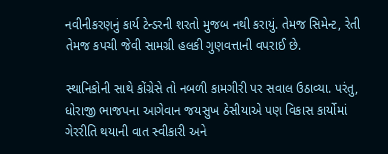નવીનીકરણનું કાર્ય ટેન્ડરની શરતો મુજબ નથી કરાયું. તેમજ સિમેન્ટ, રેતી તેમજ કપચી જેવી સામગ્રી હલકી ગુણવત્તાની વપરાઈ છે.

સ્થાનિકોની સાથે કોંગ્રેસે તો નબળી કામગીરી પર સવાલ ઉઠાવ્યા. પરંતુ, ધોરાજી ભાજપના આગેવાન જયસુખ ઠેસીયાએ પણ વિકાસ કાર્યોમાં ગેરરીતિ થયાની વાત સ્વીકારી અને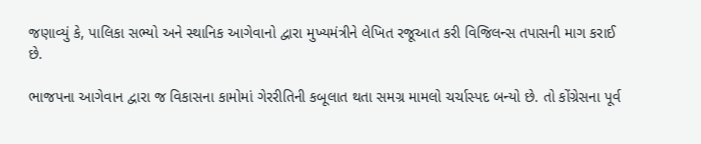જણાવ્યું કે, પાલિકા સભ્યો અને સ્થાનિક આગેવાનો દ્વારા મુખ્યમંત્રીને લેખિત રજૂઆત કરી વિજિલન્સ તપાસની માગ કરાઈ છે.

ભાજપના આગેવાન દ્વારા જ વિકાસના કામોમાં ગેરરીતિની કબૂલાત થતા સમગ્ર મામલો ચર્ચાસ્પદ બન્યો છે. તો કોંગ્રેસના પૂર્વ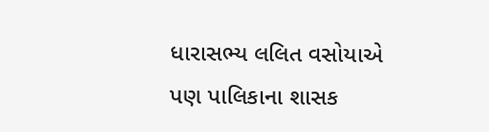ધારાસભ્ય લલિત વસોયાએ પણ પાલિકાના શાસક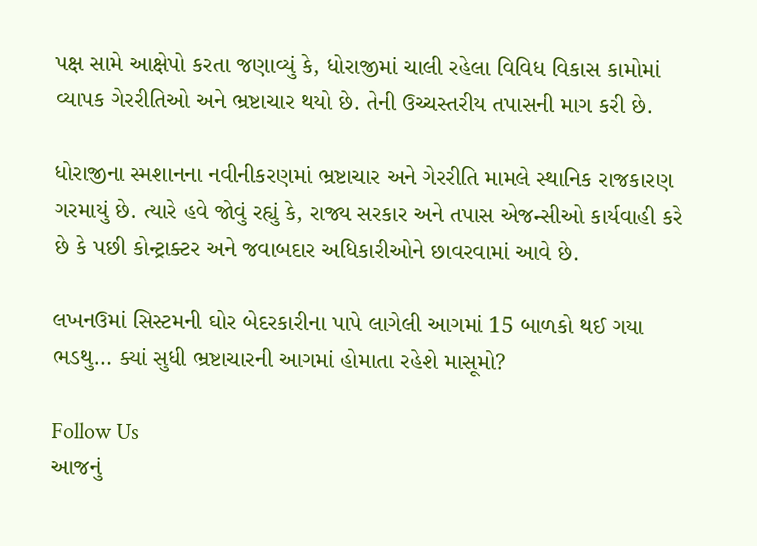પક્ષ સામે આક્ષેપો કરતા જણાવ્યું કે, ધોરાજીમાં ચાલી રહેલા વિવિધ વિકાસ કામોમાં વ્યાપક ગેરરીતિઓ અને ભ્રષ્ટાચાર થયો છે. તેની ઉચ્ચસ્તરીય તપાસની માગ કરી છે.

ધોરાજીના સ્મશાનના નવીનીકરણમાં ભ્રષ્ટાચાર અને ગેરરીતિ મામલે સ્થાનિક રાજકારણ ગરમાયું છે. ત્યારે હવે જોવું રહ્યું કે, રાજ્ય સરકાર અને તપાસ એજન્સીઓ કાર્યવાહી કરે છે કે પછી કોન્ટ્રાક્ટર અને જવાબદાર અધિકારીઓને છાવરવામાં આવે છે.

લખનઉમાં સિસ્ટમની ઘોર બેદરકારીના પાપે લાગેલી આગમાં 15 બાળકો થઈ ગયા ભડથુ… ક્યાં સુધી ભ્રષ્ટાચારની આગમાં હોમાતા રહેશે માસૂમો?

Follow Us
આજનું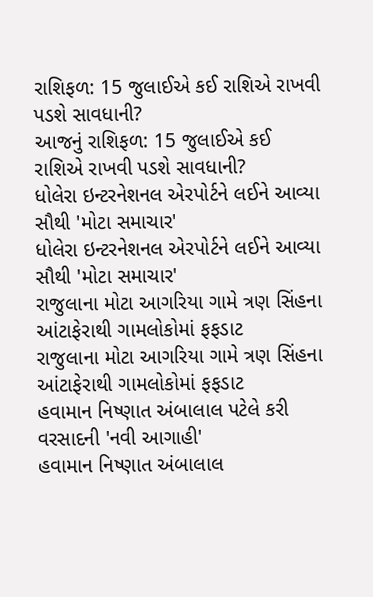રાશિફળ: 15 જુલાઈએ કઈ રાશિએ રાખવી પડશે સાવધાની?
આજનું રાશિફળ: 15 જુલાઈએ કઈ રાશિએ રાખવી પડશે સાવધાની?
ધોલેરા ઇન્ટરનેશનલ એરપોર્ટને લઈને આવ્યા સૌથી 'મોટા સમાચાર'
ધોલેરા ઇન્ટરનેશનલ એરપોર્ટને લઈને આવ્યા સૌથી 'મોટા સમાચાર'
રાજુલાના મોટા આગરિયા ગામે ત્રણ સિંહના આંટાફેરાથી ગામલોકોમાં ફફડાટ
રાજુલાના મોટા આગરિયા ગામે ત્રણ સિંહના આંટાફેરાથી ગામલોકોમાં ફફડાટ
હવામાન નિષ્ણાત અંબાલાલ પટેલે કરી વરસાદની 'નવી આગાહી'
હવામાન નિષ્ણાત અંબાલાલ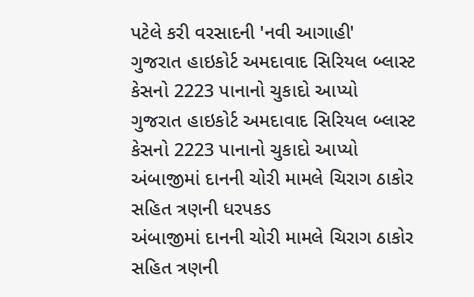પટેલે કરી વરસાદની 'નવી આગાહી'
ગુજરાત હાઇકોર્ટ અમદાવાદ સિરિયલ બ્લાસ્ટ કેસનો 2223 પાનાનો ચુકાદો આપ્યો
ગુજરાત હાઇકોર્ટ અમદાવાદ સિરિયલ બ્લાસ્ટ કેસનો 2223 પાનાનો ચુકાદો આપ્યો
અંબાજીમાં દાનની ચોરી મામલે ચિરાગ ઠાકોર સહિત ત્રણની ધરપકડ
અંબાજીમાં દાનની ચોરી મામલે ચિરાગ ઠાકોર સહિત ત્રણની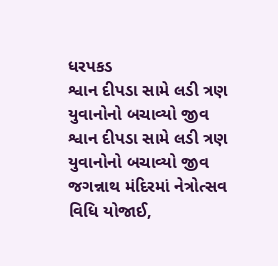ધરપકડ
શ્વાન દીપડા સામે લડી ત્રણ યુવાનોનો બચાવ્યો જીવ
શ્વાન દીપડા સામે લડી ત્રણ યુવાનોનો બચાવ્યો જીવ
જગન્નાથ મંદિરમાં નેત્રોત્સવ વિધિ યોજાઈ,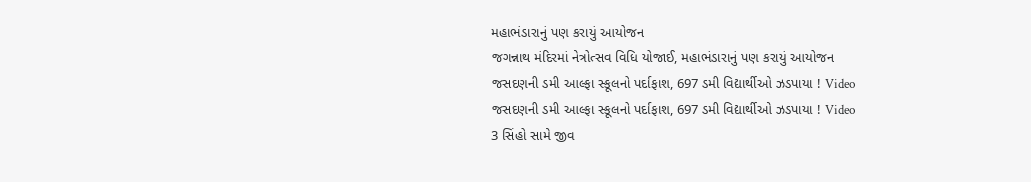મહાભંડારાનું પણ કરાયું આયોજન
જગન્નાથ મંદિરમાં નેત્રોત્સવ વિધિ યોજાઈ, મહાભંડારાનું પણ કરાયું આયોજન
જસદણની ડમી આલ્ફા સ્કૂલનો પર્દાફાશ, 697 ડમી વિદ્યાર્થીઓ ઝડપાયા ! Video
જસદણની ડમી આલ્ફા સ્કૂલનો પર્દાફાશ, 697 ડમી વિદ્યાર્થીઓ ઝડપાયા ! Video
3 સિંહો સામે જીવ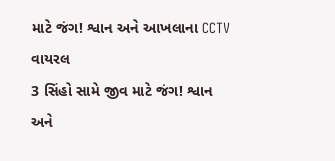માટે જંગ! શ્વાન અને આખલાના CCTV વાયરલ
3 સિંહો સામે જીવ માટે જંગ! શ્વાન અને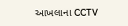આખલાના CCTV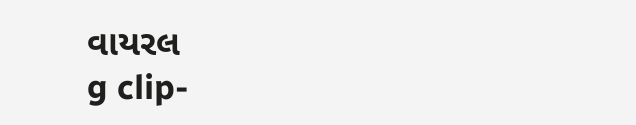વાયરલ
g clip-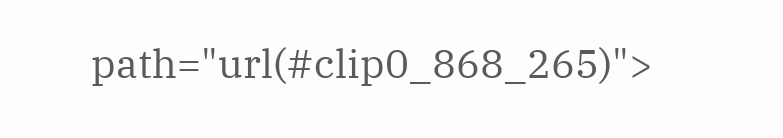path="url(#clip0_868_265)">